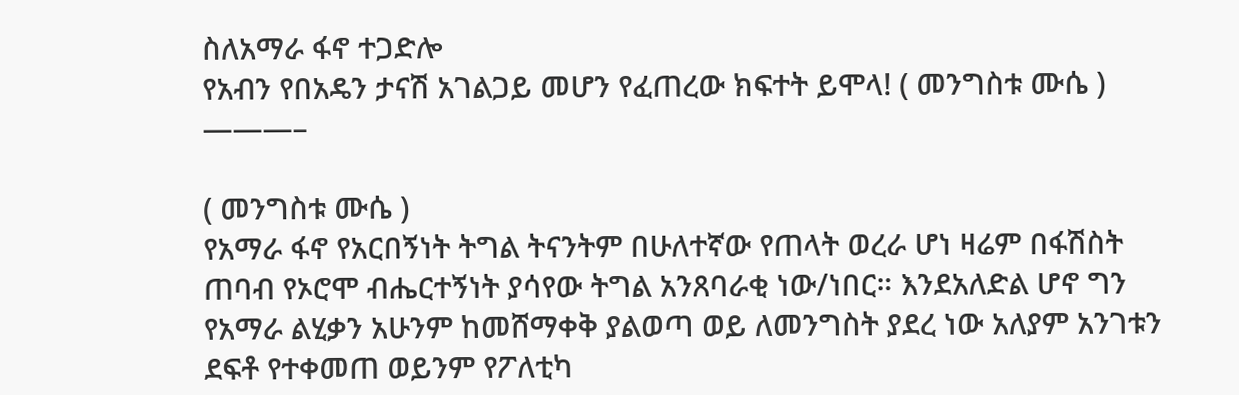ስለአማራ ፋኖ ተጋድሎ
የአብን የበአዴን ታናሽ አገልጋይ መሆን የፈጠረው ክፍተት ይሞላ! ( መንግስቱ ሙሴ )
———–

( መንግስቱ ሙሴ )
የአማራ ፋኖ የአርበኝነት ትግል ትናንትም በሁለተኛው የጠላት ወረራ ሆነ ዛሬም በፋሽስት ጠባብ የኦሮሞ ብሔርተኝነት ያሳየው ትግል አንጸባራቂ ነው/ነበር። እንደአለድል ሆኖ ግን የአማራ ልሂቃን አሁንም ከመሸማቀቅ ያልወጣ ወይ ለመንግስት ያደረ ነው አለያም አንገቱን ደፍቶ የተቀመጠ ወይንም የፖለቲካ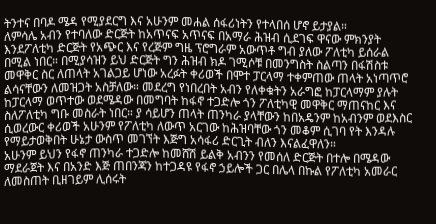ትንተና በባዶ ሜዳ የሚያደርግ እና አሁንም መሐል ሰፋሪነትን የተላበሰ ሆኖ ይታያል።
ለምሳሌ አብን የተባለው ድርጅት ከአጥናፍ አጥናፍ በአማራ ሕዝብ ሲደገፍ ዋናው ምክንያት እንደፖለቲካ ድርጅት የአጭር እና የረጅም ግዜ ፕሮግራም አውጥቶ ግብ ያለው ፖለቲካ ይሰራል በሚል ነበር። በሚያሳዝን ይህ ድርጅት ግን ሕዝብ ክዶ ገሚሶቹ በመንግስት ስልጣን በፋሽስቱ መዋቅር ስር ለጠላት አገልጋይ ሆነው አረፉት ቀሪወች በሞተ ፓርላማ ተቀምጠው ጠላት አነጣጥሮ ልሳናቸውን ለመዝጋት አስቻለው። መደረግ የነበረበት አብን የለቀቁትን አራግፎ ከፓርላማም ያሉት ከፓርላማ ወጥተው ወደሜዳው በመግባት ከፋኖ ተጋድሎ ጎን ፖለቲካዊ መዋቅር ማጠናከር እና ስለፖለቲካ ግቡ መስራት ነበር። ያ ሳይሆን ጠላት ጠንካራ ያላቸውን ከበአዴንም ከአብንም ወደእስር ሲወረውር ቀሪወች አሁንም የፖለቲካ ለውጥ አርገው ከሕዝባቸው ጎን መቆም ሲገባ የት እንዳሉ የማይታወቅበት ሁኔታ ውስጥ መገኘት እጅግ አሳፋሪ ድርጊት ብለን እናልፈዋለን።
አሁንም ይህን የፋኖ ጠንካራ ተጋድሎ ከመሸሽ ይልቅ አብንን የመሰለ ድርጅት በተሎ በሜዳው ማደራጀት እና በአንድ እጅ ጠበንጃን ከተጋዳዩ የፋኖ ኃይሎች ጋር በሌላ በኩል የፖለቲካ አመራር ለመስጠት ቢዘገይም ሊሰሩት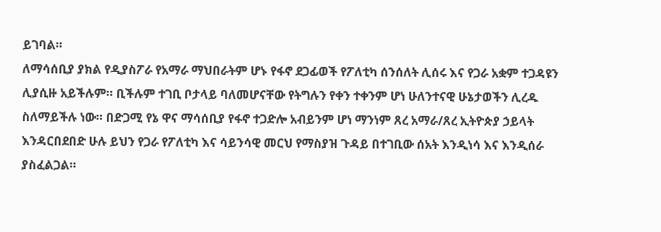ይገባል።
ለማሳሰቢያ ያክል የዲያስፖራ የአማራ ማህበራትም ሆኑ የፋኖ ደጋፊወች የፖለቲካ ሰንሰለት ሊሰሩ እና የጋራ አቋም ተጋዳዩን ሊያሲዙ አይችሉም። ቢችሉም ተገቢ ቦታላይ ባለመሆናቸው የትግሉን የቀን ተቀንም ሆነ ሁለንተናዊ ሁኔታወችን ሊረዱ ስለማይችሉ ነው። በድጋሚ የኔ ዋና ማሳሰቢያ የፋኖ ተጋድሎ አብይንም ሆነ ማንነም ጸረ አማራ/ጸረ ኢትዮጵያ ኃይላት እንዳርበደበድ ሁሉ ይህን የጋራ የፖለቲካ እና ሳይንሳዊ መርህ የማስያዝ ጉዳይ በተገቢው ሰአት እንዲነሳ እና እንዲሰራ ያስፈልጋል።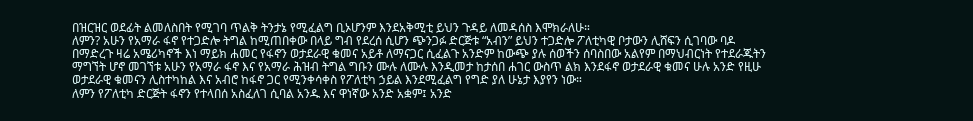በዝርዝር ወደፊት ልመለስበት የሚገባ ጥልቅ ትንታኔ የሚፈልግ ቢኦሆንም እንደአቅሚቲ ይህን ጉዳይ ለመዳሰስ እሞክራለሁ።
ለምን? አሁን የአማራ ፋኖ የተጋድሎ ትግል ከሚጠበቀው በላይ ግብ የደረሰ ሲሆን ጭንጋፉ ድርጅቱ “አብን” ይህን ተጋድሎ ፖለቲካዊ ቦታውን ሊሸፍን ሲገባው ባዶ በማድረጉ ዛሬ አሜሪካኖች እነ ማይክ ሐመር የፋኖን ወታደራዊ ቁመና አይቶ ለማናጋር ሲፈልጉ አንድም ከውጭ ያሉ ሰወችን ሰባስበው አልየም በማህብርነት የተደራጁትን ማግኘት ሆኖ መገኘቱ አሁን የአማራ ፋኖ እና የአማራ ሕዝብ ትግል ግቡን ሙሉ ለሙሉ እንዲመታ ከታሰበ ሐገር ውስጥ ልክ እንደፋኖ ወታደራዊ ቁመና ሁሉ አንድ የዚሁ ወታደራዊ ቁመናን ሊስተካከል እና አብሮ ከፋኖ ጋር የሚንቀሳቀስ የፖለቲካ ኃይል እንደሚፈልግ የግድ ያለ ሁኔታ እያየን ነው።
ለምን የፖለቲካ ድርጅት ፋኖን የተላበሰ አስፈለገ ሲባል አንዱ እና ዋነኛው አንድ አቋም፤ አንድ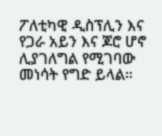ፖለቲካዊ ዲስፕሊን እና የጋራ አይን እና ጆሮ ሆኖ ሊያገለግል የሚገባው መነሳት የግድ ይላል።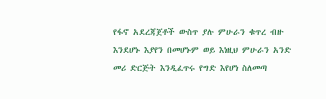የፋኖ አደረጃጀቶች ውስጥ ያሉ ምሁራን ቁጥረ ብዙ እንደሆኑ እያየን በመሆኑም ወይ እነዚህ ምሁራን አንድ መሪ ድርጅት እንዲፈጥሩ የግድ እየሆነ ስለመጣ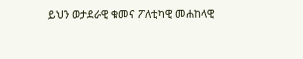ይህን ወታደራዊ ቁመና ፖለቲካዊ መሐከላዊ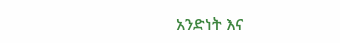አንድነት እና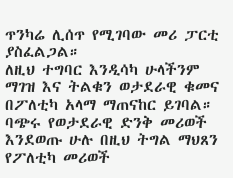ጥንካሬ ሊሰጥ የሚገባው መሪ ፓርቲ ያስፈልጋል።
ለዚህ ተግባር እንዲሳካ ሁላችንም ማገዝ እና ትልቁን ወታደራዊ ቁመና በፖለቲካ አላማ ማጠናከር ይገባል።
ባጭሩ የወታደራዊ ድንቅ መሪወች እንደወጡ ሁሉ በዚህ ትግል ማህጸን የፖለቲካ መሪወች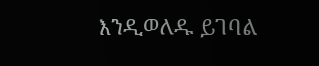እንዲወለዱ ይገባል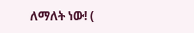ለማለት ነው! (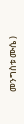መንግስቱ ሙሴ )